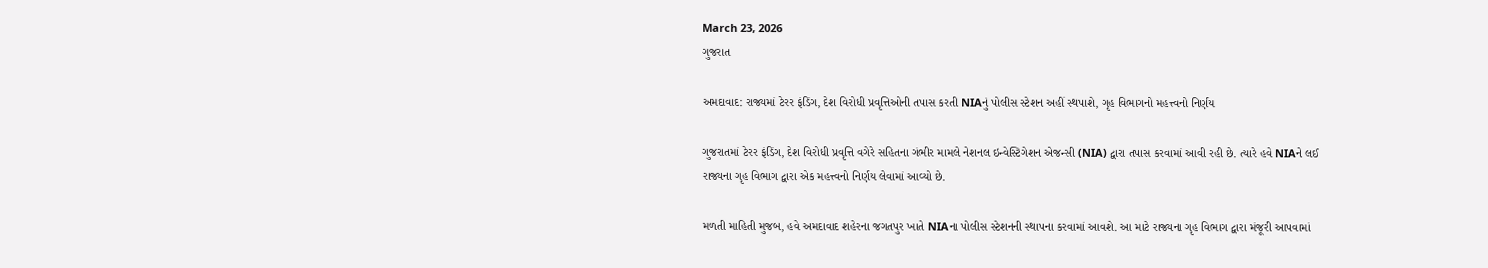March 23, 2026
ગુજરાત

અમદાવાદ: રાજ્યમાં ટેરર ફંડિંગ, દેશ વિરોધી પ્રવૃત્તિઓની તપાસ કરતી NIAનું પોલીસ સ્ટેશન અહીં સ્થપાશે, ગૃહ વિભાગનો મહત્ત્વનો નિર્ણય

ગુજરાતમાં ટેરર ફંડિંગ, દેશ વિરોધી પ્રવૃત્તિ વગેરે સહિતના ગંભીર મામલે નેશનલ ઇન્વેસ્ટિગેશન એજન્સી (NIA) દ્વારા તપાસ કરવામાં આવી રહી છે. ત્યારે હવે NIAને લઈ રાજ્યના ગૃહ વિભાગ દ્વારા એક મહત્ત્વનો નિર્ણય લેવામાં આવ્યો છે.

મળતી માહિતી મુજબ, હવે અમદાવાદ શહેરના જગતપુર ખાતે NIAના પોલીસ સ્ટેશનની સ્થાપના કરવામાં આવશે. આ માટે રાજ્યના ગૃહ વિભાગ દ્વારા મંજૂરી આપવામાં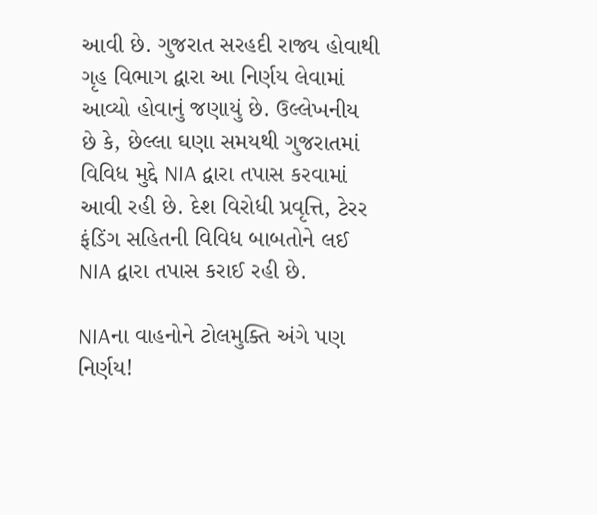આવી છે. ગુજરાત સરહદી રાજ્ય હોવાથી ગૃહ વિભાગ દ્વારા આ નિર્ણય લેવામાં આવ્યો હોવાનું જણાયું છે. ઉલ્લેખનીય છે કે, છેલ્લા ઘણા સમયથી ગુજરાતમાં વિવિધ મુદ્દે NIA દ્વારા તપાસ કરવામાં આવી રહી છે. દેશ વિરોધી પ્રવૃત્તિ, ટેરર ફંડિંગ સહિતની વિવિધ બાબતોને લઈ NIA દ્વારા તપાસ કરાઈ રહી છે.

NIAના વાહનોને ટોલમુક્તિ અંગે પણ નિર્ણય!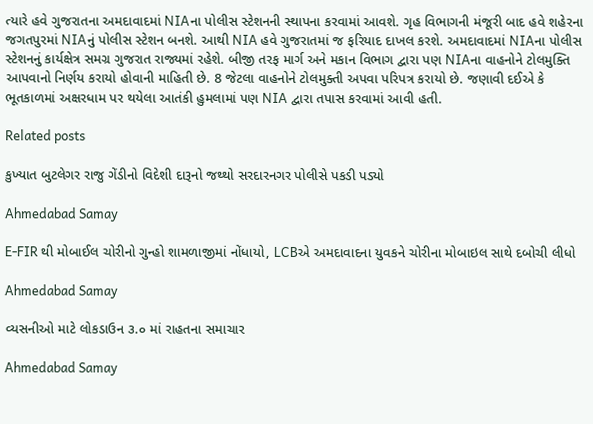ત્યારે હવે ગુજરાતના અમદાવાદમાં NIAના પોલીસ સ્ટેશનની સ્થાપના કરવામાં આવશે. ગૃહ વિભાગની મંજૂરી બાદ હવે શહેરના જગતપુરમાં NIAનું પોલીસ સ્ટેશન બનશે. આથી NIA હવે ગુજરાતમાં જ ફરિયાદ દાખલ કરશે. અમદાવાદમાં NIAના પોલીસ સ્ટેશનનું કાર્યક્ષેત્ર સમગ્ર ગુજરાત રાજ્યમાં રહેશે. બીજી તરફ માર્ગ અને મકાન વિભાગ દ્વારા પણ NIAના વાહનોને ટોલમુક્તિ આપવાનો નિર્ણય કરાયો હોવાની માહિતી છે. 8 જેટલા વાહનોને ટોલમુક્તી અપવા પરિપત્ર કરાયો છે. જણાવી દઈએ કે ભૂતકાળમાં અક્ષરધામ પર થયેલા આતંકી હુમલામાં પણ NIA દ્વારા તપાસ કરવામાં આવી હતી.

Related posts

કુખ્યાત બુટલેગર રાજુ ગેંડીનો વિદેશી દારૂનો જથ્થો સરદારનગર પોલીસે પકડી પડ્યો

Ahmedabad Samay

E-FIR થી મોબાઈલ ચોરીનો ગુન્હો શામળાજીમાં નોંધાયો, LCBએ અમદાવાદના યુવકને ચોરીના મોબાઇલ સાથે દબોચી લીધો

Ahmedabad Samay

વ્યસનીઓ માટે લોકડાઉન ૩.૦ માં રાહતના સમાચાર

Ahmedabad Samay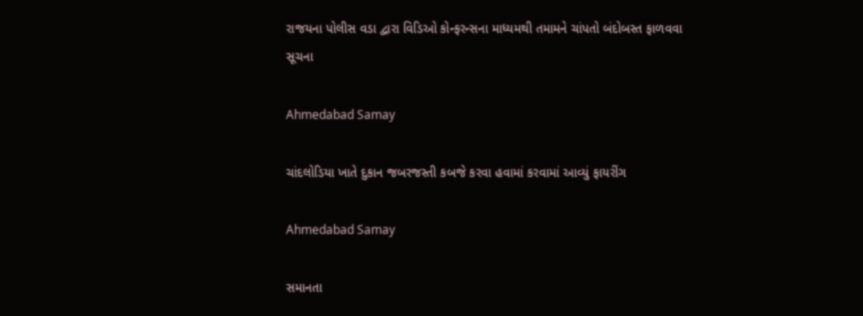રાજયના પોલીસ વડા દ્વારા વિડિઓ કોન્ફરન્સના માધ્યમથી તમામને ચાંપતો બંદોબસ્ત ફાળવવા સૂચના

Ahmedabad Samay

ચાંદલોડિયા ખાતે દુકાન જબરજસ્તી કબજે કરવા હવામાં કરવામાં આવ્યું ફાયરીંગ

Ahmedabad Samay

સમાનતા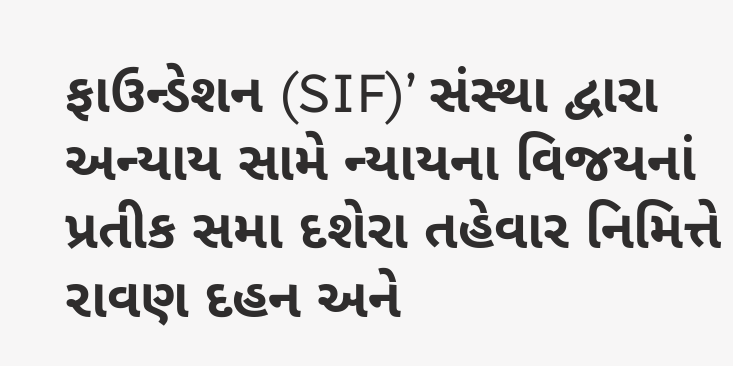ફાઉન્ડેશન (SIF)’ સંસ્થા દ્વારા અન્યાય સામે ન્યાયના વિજયનાં પ્રતીક સમા દશેરા તહેવાર નિમિત્તે રાવણ દહન અને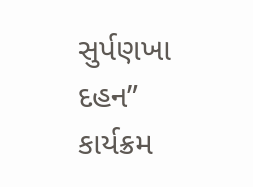સુર્પણખા દહન” કાર્યક્રમ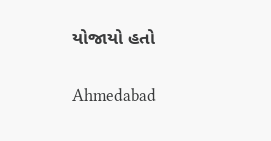યોજાયો હતો

Ahmedabad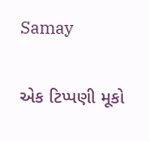Samay

એક ટિપ્પણી મૂકો